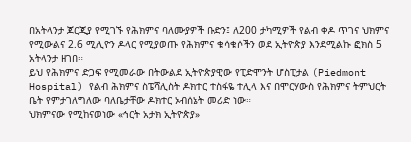በአትላንታ ጆርጂያ የሚገኙ የሕክምና ባለሙያዎች ቡድን፤ ለ200 ታካሚዎች የልብ ቀዶ ጥገና ህክምና የሚውልና 2.6 ሚሊዮን ዶላር የሚያወጡ የሕክምና ቁሳቁሶችን ወደ ኢትዮጵያ እንደሚልኩ ፎክስ 5 አትላንታ ዘገበ።
ይህ የሕክምና ድጋፍ የሚመራው በትውልደ ኢትዮጵያዊው የፒድሞንት ሆስፒታል (Piedmont Hospital) የልብ ሕክምና ስፔሻሊስት ዶክተር ተስፋዬ ተሊላ እና በሞርሃውስ የሕክምና ትምህርት ቤት የምታገለግለው ባለቤታቸው ዶክተር ኦብሰኔት መሪድ ነው።
ህክምናው የሚከናወነው «ኅርት አታክ ኢትዮጵያ»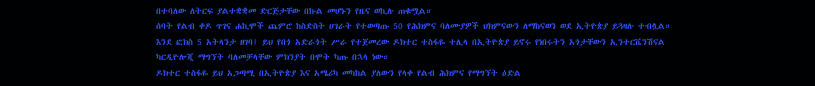በተባለው ለትርፍ ያልተቋቋመ ድርጅታቸው በኩል መሆኑን የዜና ወኪሉ ጠቁሟል።
ሰባት የልብ ቀዶ ጥገና ሐኪሞች ጨምሮ ከስድስት ሀገራት የተወጣጡ 50 የሕክምና ባለሙያዎች ህክምናውን ለማከናወን ወደ ኢትዮጵያ ይጓዛሉ ተብሏል።
እንደ ፎክስ 5 አትላንታ ዘገባ፤ ይህ የበጎ አድራጎት ሥራ የተጀመረው ዶክተር ተስፋዬ ተሊላ በኢትዮጵያ ይኖሩ የነበሩትን አጎታቸውን ኢንተርቬንሽናል ካርዲዮሎጂ ማግኘት ባለመቻላቸው ምክንያት በሞት ካጡ በኋላ ነው።
ዶክተር ተስፋዬ ይህ አጋጣሚ በኢትዮጵያ እና አሜሪካ መካከል ያለውን የላቀ የልብ ሕክምና የማግኘት ዕድል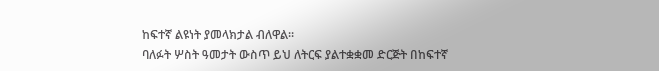ከፍተኛ ልዩነት ያመላክታል ብለዋል።
ባለፉት ሦስት ዓመታት ውስጥ ይህ ለትርፍ ያልተቋቋመ ድርጅት በከፍተኛ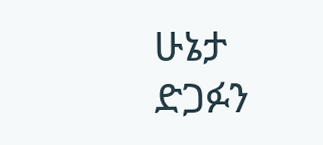ሁኔታ ድጋፉን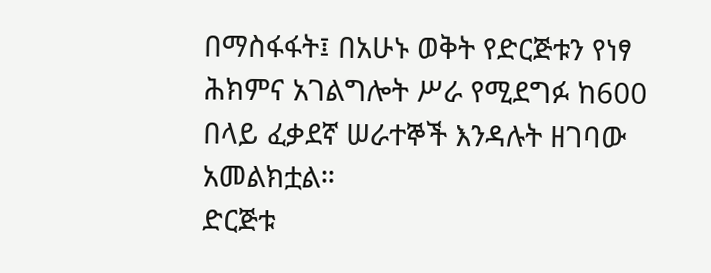በማስፋፋት፤ በአሁኑ ወቅት የድርጅቱን የነፃ ሕክምና አገልግሎት ሥራ የሚደግፉ ከ600 በላይ ፈቃደኛ ሠራተኞች እንዳሉት ዘገባው አመልክቷል።
ድርጅቱ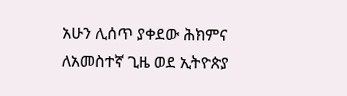አሁን ሊሰጥ ያቀደው ሕክምና ለአመስተኛ ጊዜ ወደ ኢትዮጵያ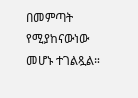በመምጣት የሚያከናውነው መሆኑ ተገልጿል።